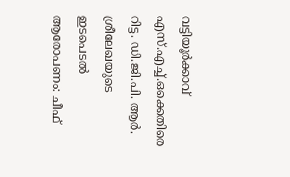വട്ടിയൂർക്കാവ് എസ്.എച്ച്.ഒക്കെതിരെ റിട്ട. ഡി.ജി.പി. ആർ. ശ്രീലേഖയുടെ ഇടപെടൽ ആരോപണം: ചീഫ്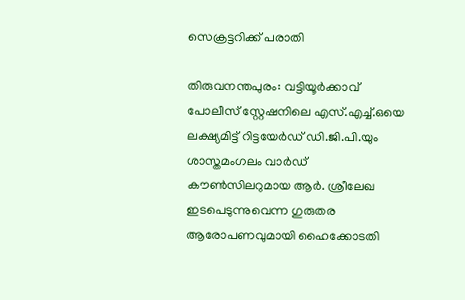സെക്രട്ടറിക്ക് പരാതി

തിരുവനന്തപുരം: വട്ടിയൂർക്കാവ് പോലീസ് സ്റ്റേഷനിലെ എസ്.എച്ച്.ഒയെ ലക്ഷ്യമിട്ട് റിട്ടയേർഡ് ഡി.ജി.പി.യും ശാസ്തമംഗലം വാർഡ് കൗൺസിലറുമായ ആർ. ശ്രീലേഖ ഇടപെടുന്നുവെന്ന ഗുരുതര ആരോപണവുമായി ഹൈക്കോടതി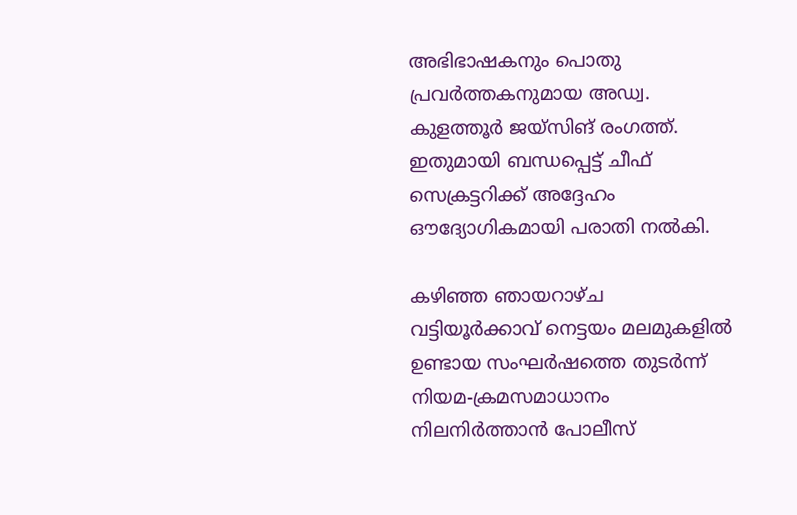അഭിഭാഷകനും പൊതു പ്രവർത്തകനുമായ അഡ്വ. കുളത്തൂർ ജയ്‌സിങ് രംഗത്ത്. ഇതുമായി ബന്ധപ്പെട്ട് ചീഫ് സെക്രട്ടറിക്ക് അദ്ദേഹം ഔദ്യോഗികമായി പരാതി നൽകി.

കഴിഞ്ഞ ഞായറാഴ്ച വട്ടിയൂർക്കാവ് നെട്ടയം മലമുകളിൽ ഉണ്ടായ സംഘർഷത്തെ തുടർന്ന് നിയമ-ക്രമസമാധാനം നിലനിർത്താൻ പോലീസ്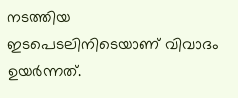നടത്തിയ ഇടപെടലിനിടെയാണ് വിവാദം ഉയർന്നത്.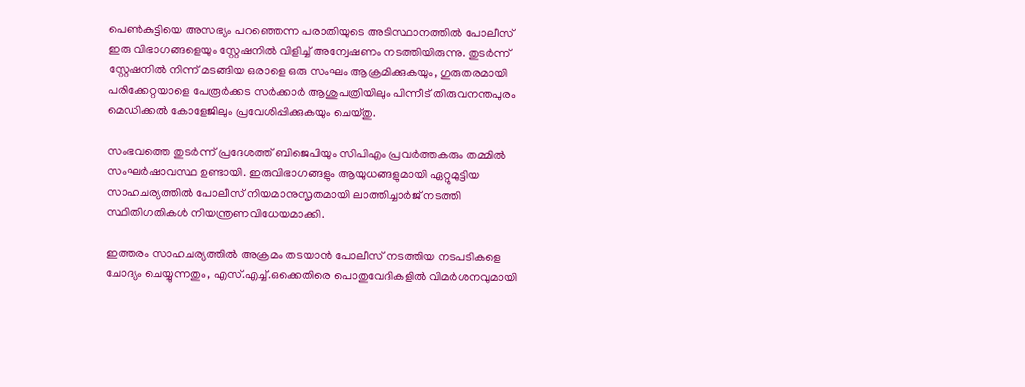പെൺകുട്ടിയെ അസഭ്യം പറഞ്ഞെന്ന പരാതിയുടെ അടിസ്ഥാനത്തിൽ പോലീസ് ഇരു വിഭാഗങ്ങളെയും സ്റ്റേഷനിൽ വിളിച്ച് അന്വേഷണം നടത്തിയിരുന്നു. തുടർന്ന് സ്റ്റേഷനിൽ നിന്ന് മടങ്ങിയ ഒരാളെ ഒരു സംഘം ആക്രമിക്കുകയും, ഗുരുതരമായി പരിക്കേറ്റയാളെ പേരൂർക്കട സർക്കാർ ആശുപത്രിയിലും പിന്നീട് തിരുവനന്തപുരം മെഡിക്കൽ കോളേജിലും പ്രവേശിപ്പിക്കുകയും ചെയ്തു.

സംഭവത്തെ തുടർന്ന് പ്രദേശത്ത് ബിജെപിയും സിപിഎം പ്രവർത്തകരും തമ്മിൽ സംഘർഷാവസ്ഥ ഉണ്ടായി. ഇരുവിഭാഗങ്ങളും ആയുധങ്ങളുമായി ഏറ്റുമുട്ടിയ സാഹചര്യത്തിൽ പോലീസ് നിയമാനുസൃതമായി ലാത്തിച്ചാർജ് നടത്തി സ്ഥിതിഗതികൾ നിയന്ത്രണവിധേയമാക്കി.

ഇത്തരം സാഹചര്യത്തിൽ അക്രമം തടയാൻ പോലീസ് നടത്തിയ നടപടികളെ ചോദ്യം ചെയ്യുന്നതും, എസ്.എച്ച്.ഒക്കെതിരെ പൊതുവേദികളിൽ വിമർശനവുമായി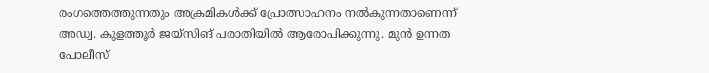രംഗത്തെത്തുന്നതും അക്രമികൾക്ക് പ്രോത്സാഹനം നൽകുന്നതാണെന്ന് അഡ്വ. കുളത്തൂർ ജയ്‌സിങ് പരാതിയിൽ ആരോപിക്കുന്നു. മുൻ ഉന്നത പോലീസ്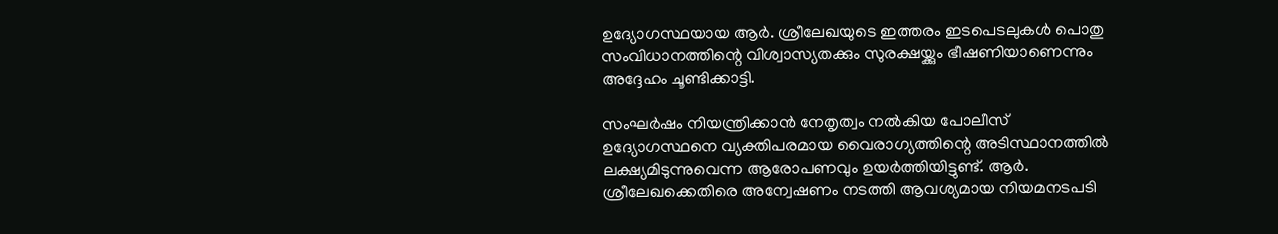ഉദ്യോഗസ്ഥയായ ആർ. ശ്രീലേഖയുടെ ഇത്തരം ഇടപെടലുകൾ പൊതു സംവിധാനത്തിന്റെ വിശ്വാസ്യതക്കും സുരക്ഷയ്ക്കും ഭീഷണിയാണെന്നും അദ്ദേഹം ചൂണ്ടിക്കാട്ടി.

സംഘർഷം നിയന്ത്രിക്കാൻ നേതൃത്വം നൽകിയ പോലീസ് ഉദ്യോഗസ്ഥനെ വ്യക്തിപരമായ വൈരാഗ്യത്തിന്റെ അടിസ്ഥാനത്തിൽ ലക്ഷ്യമിടുന്നുവെന്ന ആരോപണവും ഉയർത്തിയിട്ടുണ്ട്. ആർ. ശ്രീലേഖക്കെതിരെ അന്വേഷണം നടത്തി ആവശ്യമായ നിയമനടപടി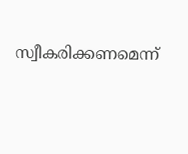സ്വീകരിക്കണമെന്ന്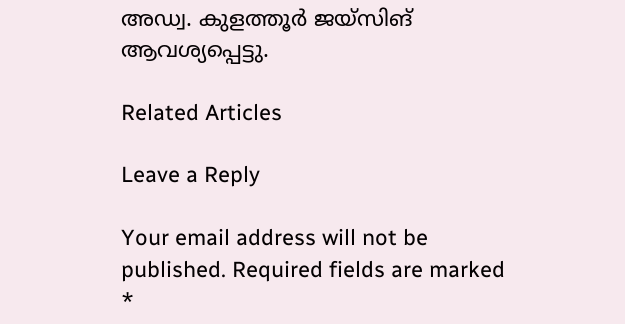അഡ്വ. കുളത്തൂർ ജയ്‌സിങ് ആവശ്യപ്പെട്ടു.

Related Articles

Leave a Reply

Your email address will not be published. Required fields are marked *